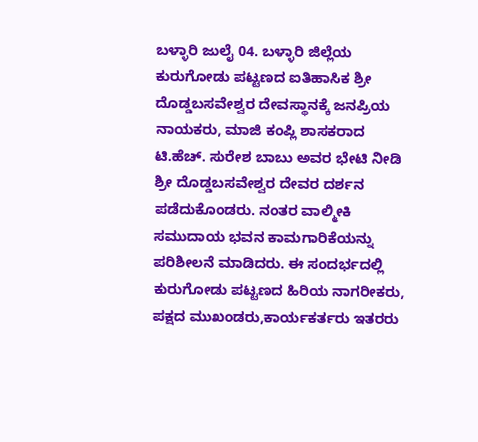ಬಳ್ಳಾರಿ ಜುಲೈ 04. ಬಳ್ಳಾರಿ ಜಿಲ್ಲೆಯ ಕುರುಗೋಡು ಪಟ್ಟಣದ ಐತಿಹಾಸಿಕ ಶ್ರೀ ದೊಡ್ಡಬಸವೇಶ್ವರ ದೇವಸ್ಥಾನಕ್ಕೆ ಜನಪ್ರಿಯ ನಾಯಕರು, ಮಾಜಿ ಕಂಪ್ಲಿ ಶಾಸಕರಾದ ಟಿ.ಹೆಚ್. ಸುರೇಶ ಬಾಬು ಅವರ ಭೇಟಿ ನೀಡಿ ಶ್ರೀ ದೊಡ್ಡಬಸವೇಶ್ವರ ದೇವರ ದರ್ಶನ ಪಡೆದುಕೊಂಡರು. ನಂತರ ವಾಲ್ಮೀಕಿ ಸಮುದಾಯ ಭವನ ಕಾಮಗಾರಿಕೆಯನ್ನು ಪರಿಶೀಲನೆ ಮಾಡಿದರು. ಈ ಸಂದರ್ಭದಲ್ಲಿ ಕುರುಗೋಡು ಪಟ್ಟಣದ ಹಿರಿಯ ನಾಗರೀಕರು, ಪಕ್ಷದ ಮುಖಂಡರು,ಕಾರ್ಯಕರ್ತರು ಇತರರು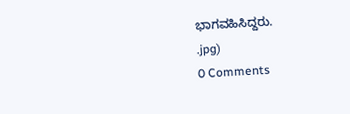ಭಾಗವಹಿಸಿದ್ದರು.
.jpg)
0 Comments